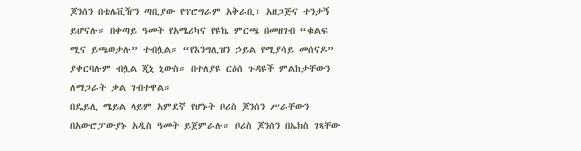ጆንሰን በቴሌቪዥን ጣቢያው የፕሮግራም አቅራቢ፣ አዘጋጅና ተንታኝ ይሆናሉ። በቀጣይ ዓመት የአሜሪካና የዩኬ ምርጫ በመዘገብ “ቁልፍ ሚና ይጫወታሉ” ተብሏል። “የእንግሊዝን ኃይል የሚያሳይ መሰናዶ” ያቀርባሉም ብሏል ጂኒ ኒውስ። በተለያዩ ርዕሰ ጉዳዩች ምልከታቸውን ለማጋራት ቃል ገብተዋል።
በዴይሊ ሜይል ላይም አምደኛ የሆኑት ቦሪስ ጆንሰን ሥራቸውን በአውሮፓውያኑ አዲስ ዓመት ይጀምራሉ። ቦሪስ ጆንሰን በኤክስ ገጻቸው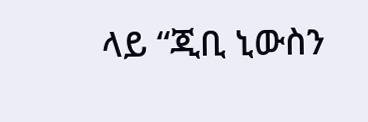ላይ “ጂቢ ኒውስን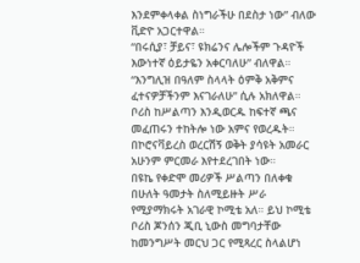እንደምቀላቀል ስነግራችሁ በደስታ ነው” ብለው ቪድዮ አጋርተዋል።
“በሩሲያ፣ ቻይና፣ ዩክሬንና ሌሎችም ጉዳዮች እውነተኛ ዕይታዬን አቀርባለሁ” ብለዋል። “እንግሊዝ በዓለም ስላላት ዕምቅ አቅምና ፈተናዎቻችንም እናገራለሁ” ሲሉ አክለዋል። ቦሪስ ከሥልጣን እንዲወርዱ ከፍተኛ ጫና መፈጠሩን ተከትሎ ነው አምና የወረዱት። በኮሮናቫይረስ ወረርሽኝ ወቅት ያሳዩት አመራር አሁንም ምርመራ እየተደረገበት ነው።
በዩኬ የቀድሞ መሪዎች ሥልጣን በለቀቁ በሁለት ዓመታት ስለሚይዙት ሥራ የሚያማክሩት አገራዊ ኮሚቴ አለ። ይህ ኮሚቴ ቦሪስ ጆንሰን ጂቢ ኒውስ መግባታቸው ከመንግሥት መርህ ጋር የሚጻረር ስላልሆነ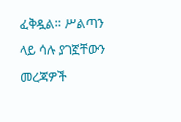ፈቅዷል። ሥልጣን ላይ ሳሉ ያገኟቸውን መረጃዎች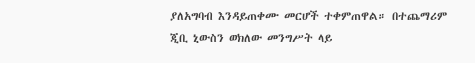ያለአግባብ እንዳይጠቀሙ መርሆች ተቀምጠዋል። በተጨማሪም ጂቢ ኒውስን ወክለው መንግሥት ላይ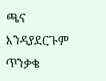ጫና እንዳያደርጉም ጥንቃቄ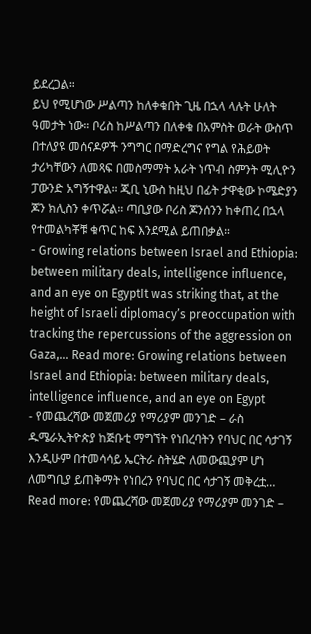ይደረጋል።
ይህ የሚሆነው ሥልጣን ከለቀቁበት ጊዜ በኋላ ላሉት ሁለት ዓመታት ነው። ቦሪስ ከሥልጣን በለቀቁ በአምስት ወራት ውስጥ በተለያዩ መሰናዶዎች ንግግር በማድረግና የግል የሕይወት ታሪካቸውን ለመጻፍ በመስማማት አራት ነጥብ ስምንት ሚሊዮን ፓውንድ አግኝተዋል። ጂቢ ኒውስ ከዚህ በፊት ታዋቂው ኮሜድያን ጆን ክሊስን ቀጥሯል። ጣቢያው ቦሪስ ጆንሰንን ከቀጠረ በኋላ የተመልካቾቹ ቁጥር ከፍ እንደሚል ይጠበቃል።
- Growing relations between Israel and Ethiopia: between military deals, intelligence influence, and an eye on EgyptIt was striking that, at the height of Israeli diplomacy’s preoccupation with tracking the repercussions of the aggression on Gaza,… Read more: Growing relations between Israel and Ethiopia: between military deals, intelligence influence, and an eye on Egypt
- የመጨረሻው መጀመሪያ የማሪያም መንገድ – ራስ ዱሜራኢትዮጵያ ከጅቡቲ ማግኘት የነበረባትን የባህር በር ሳታገኝ እንዲሁም በተመሳሳይ ኤርትራ ስትሄድ ለመውጪያም ሆነ ለመግቢያ ይጠቅማት የነበረን የባህር በር ሳታገኝ መቅረቷ… Read more: የመጨረሻው መጀመሪያ የማሪያም መንገድ –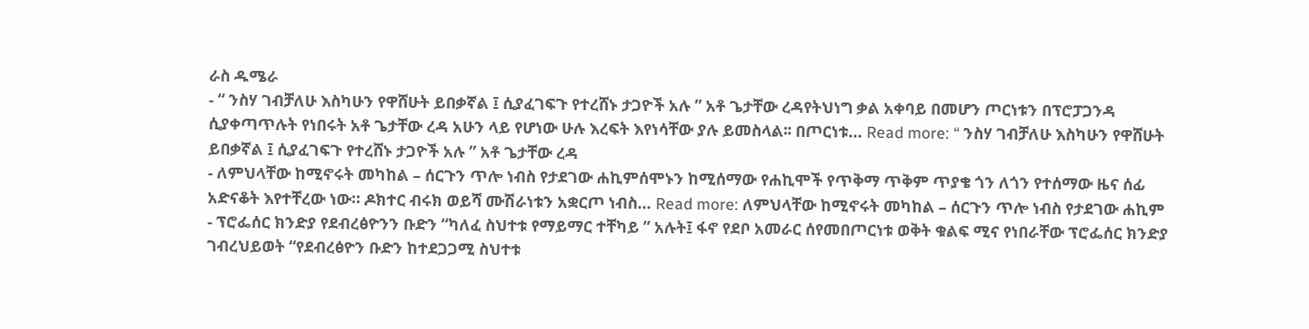ራስ ዱሜራ
- “ ንስሃ ገብቻለሁ እስካሁን የዋሸሁት ይበቃኛል ፤ ሲያፈገፍጉ የተረሸኑ ታጋዮች አሉ ” አቶ ጌታቸው ረዳየትህነግ ቃል አቀባይ በመሆን ጦርነቱን በፕሮፓጋንዳ ሲያቀጣጥሉት የነበሩት አቶ ጌታቸው ረዳ አሁን ላይ የሆነው ሁሉ እረፍት እየነሳቸው ያሉ ይመስላል፡፡ በጦርነቱ… Read more: “ ንስሃ ገብቻለሁ እስካሁን የዋሸሁት ይበቃኛል ፤ ሲያፈገፍጉ የተረሸኑ ታጋዮች አሉ ” አቶ ጌታቸው ረዳ
- ለምህላቸው ከሚኖሩት መካከል – ሰርጉን ጥሎ ነብስ የታደገው ሐኪምሰሞኑን ከሚሰማው የሐኪሞች የጥቅማ ጥቅም ጥያቄ ጎን ለጎን የተሰማው ዜና ሰፊ አድናቆት እየተቸረው ነው። ዶክተር ብሩክ ወይሻ ሙሽራነቱን አቋርጦ ነብስ… Read more: ለምህላቸው ከሚኖሩት መካከል – ሰርጉን ጥሎ ነብስ የታደገው ሐኪም
- ፕሮፌሰር ክንድያ የደብረፅዮንን ቡድን “ካለፈ ስህተቱ የማይማር ተቸካይ ” አሉት፤ ፋኖ የደቦ አመራር ሰየመበጦርነቱ ወቅት ቁልፍ ሚና የነበራቸው ፕሮፌሰር ክንድያ ገብረህይወት “የደብረፅዮን ቡድን ከተደጋጋሚ ስህተቱ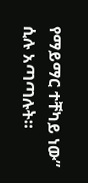የማይማር ተቸካይ ነው” ሲሉ አጣጣሉት።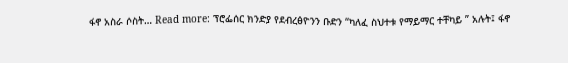ፋኖ አስራ ሶስት… Read more: ፕሮፌሰር ክንድያ የደብረፅዮንን ቡድን “ካለፈ ስህተቱ የማይማር ተቸካይ ” አሉት፤ ፋኖ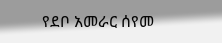የደቦ አመራር ሰየመ